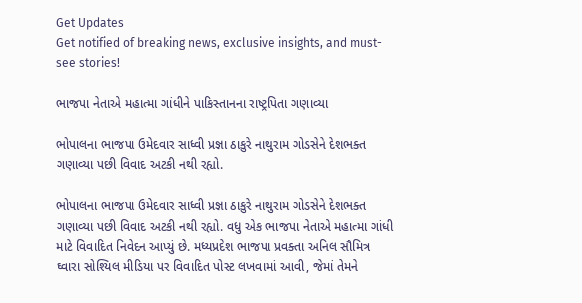Get Updates
Get notified of breaking news, exclusive insights, and must-see stories!

ભાજપા નેતાએ મહાત્મા ગાંધીને પાકિસ્તાનના રાષ્ટ્રપિતા ગણાવ્યા

ભોપાલના ભાજપા ઉમેદવાર સાધ્વી પ્રજ્ઞા ઠાકુરે નાથુરામ ગોડસેને દેશભક્ત ગણાવ્યા પછી વિવાદ અટકી નથી રહ્યો.

ભોપાલના ભાજપા ઉમેદવાર સાધ્વી પ્રજ્ઞા ઠાકુરે નાથુરામ ગોડસેને દેશભક્ત ગણાવ્યા પછી વિવાદ અટકી નથી રહ્યો. વધુ એક ભાજપા નેતાએ મહાત્મા ગાંધી માટે વિવાદિત નિવેદન આપ્યું છે. મધ્યપ્રદેશ ભાજપા પ્રવક્તા અનિલ સૌમિત્ર ઘ્વારા સોશ્યિલ મીડિયા પર વિવાદિત પોસ્ટ લખવામાં આવી, જેમાં તેમને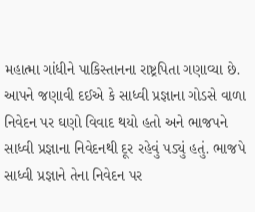મહાત્મા ગાંધીને પાકિસ્તાનના રાષ્ટ્રપિતા ગણાવ્યા છે. આપને જણાવી દઈએ કે સાધ્વી પ્રજ્ઞાના ગોડસે વાળા નિવેદન પર ઘણો વિવાદ થયો હતો અને ભાજપને સાધ્વી પ્રજ્ઞાના નિવેદનથી દૂર રહેવું પડ્યું હતું. ભાજપે સાધ્વી પ્રજ્ઞાને તેના નિવેદન પર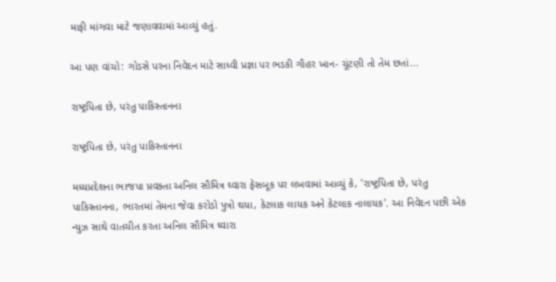માફી માંગવા માટે જણાવવામાં આવ્યું હતું.

આ પણ વાંચો: ગોડસે પરના નિવેદન માટે સાધ્વી પ્રજ્ઞા પર ભડકી ગૌહર ખાન- ચૂંટણી તો તેમ છતાં...

રાષ્ટ્રપિતા છે, પરંતુ પાકિસ્તાનના

રાષ્ટ્રપિતા છે, પરંતુ પાકિસ્તાનના

મધ્યપ્રદેશના ભાજપા પ્રવક્તા અનિલ સૌમિત્ર ઘ્વારા ફેસબૂક પર લખવામાં આવ્યું કે, 'રાષ્ટ્રપિતા છે, પરંતુ પાકિસ્તાનના, ભારતમાં તેમના જેવા કરોડો પુત્રો થયા, કેટલાક લાયક અને કેટલાક નાલાયક'. આ નિવેદન પછી એક ન્યુઝ સાથે વાતચીત કરતા અનિલ સૌમિત્ર ઘ્વારા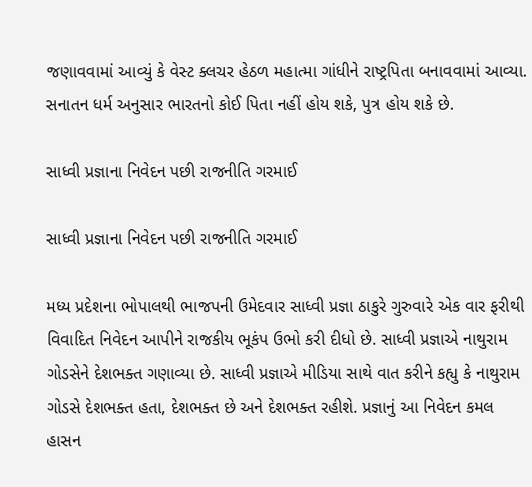જણાવવામાં આવ્યું કે વેસ્ટ ક્લચર હેઠળ મહાત્મા ગાંધીને રાષ્ટ્રપિતા બનાવવામાં આવ્યા. સનાતન ધર્મ અનુસાર ભારતનો કોઈ પિતા નહીં હોય શકે, પુત્ર હોય શકે છે.

સાધ્વી પ્રજ્ઞાના નિવેદન પછી રાજનીતિ ગરમાઈ

સાધ્વી પ્રજ્ઞાના નિવેદન પછી રાજનીતિ ગરમાઈ

મધ્ય પ્રદેશના ભોપાલથી ભાજપની ઉમેદવાર સાધ્વી પ્રજ્ઞા ઠાકુરે ગુરુવારે એક વાર ફરીથી વિવાદિત નિવેદન આપીને રાજકીય ભૂકંપ ઉભો કરી દીધો છે. સાધ્વી પ્રજ્ઞાએ નાથુરામ ગોડસેને દેશભક્ત ગણાવ્યા છે. સાધ્વી પ્રજ્ઞાએ મીડિયા સાથે વાત કરીને કહ્યુ કે નાથુરામ ગોડસે દેશભક્ત હતા, દેશભક્ત છે અને દેશભક્ત રહીશે. પ્રજ્ઞાનું આ નિવેદન કમલ હાસન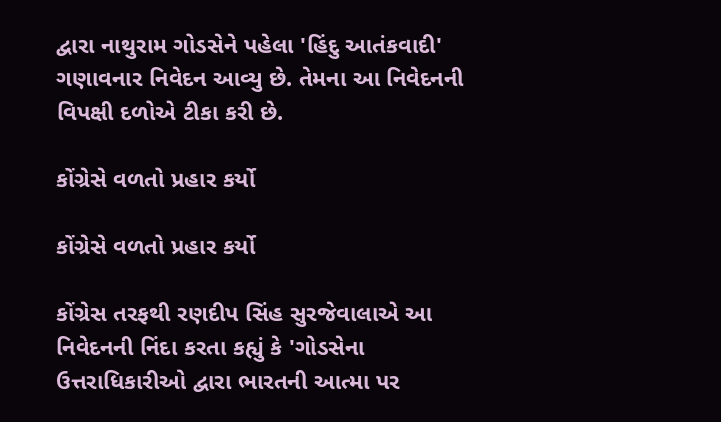દ્વારા નાથુરામ ગોડસેને પહેલા 'હિંદુ આતંકવાદી' ગણાવનાર નિવેદન આવ્યુ છે. તેમના આ નિવેદનની વિપક્ષી દળોએ ટીકા કરી છે.

કોંગ્રેસે વળતો પ્રહાર કર્યો

કોંગ્રેસે વળતો પ્રહાર કર્યો

કોંગ્રેસ તરફથી રણદીપ સિંહ સુરજેવાલાએ આ નિવેદનની નિંદા કરતા કહ્યું કે 'ગોડસેના ઉત્તરાધિકારીઓ દ્વારા ભારતની આત્મા પર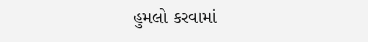હુમલો કરવામાં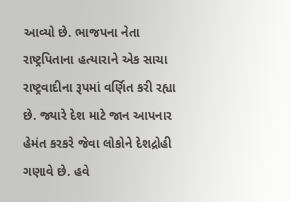આવ્યો છે. ભાજપના નેતા રાષ્ટ્રપિતાના હત્યારાને એક સાચા રાષ્ટ્રવાદીના રૂપમાં વર્ણિત કરી રહ્યા છે. જ્યારે દેશ માટે જાન આપનાર હેમંત કરકરે જેવા લોકોને દેશદ્રોહી ગણાવે છે. હવે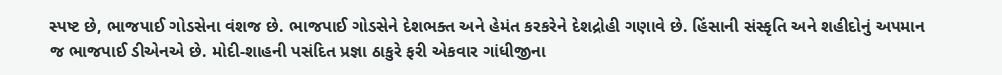સ્પષ્ટ છે, ભાજપાઈ ગોડસેના વંશજ છે. ભાજપાઈ ગોડસેને દેશભક્ત અને હેમંત કરકરેને દેશદ્રોહી ગણાવે છે. હિંસાની સંસ્કૃતિ અને શહીદોનું અપમાન જ ભાજપાઈ ડીએનએ છે. મોદી-શાહની પસંદિત પ્રજ્ઞા ઠાકુરે ફરી એકવાર ગાંધીજીના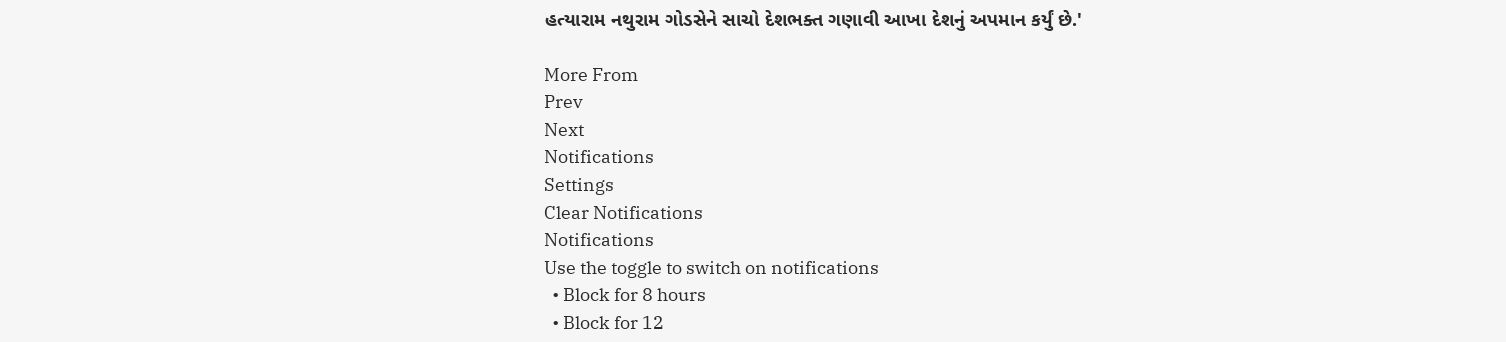હત્યારામ નથુરામ ગોડસેને સાચો દેશભક્ત ગણાવી આખા દેશનું અપમાન કર્યું છે.'

More From
Prev
Next
Notifications
Settings
Clear Notifications
Notifications
Use the toggle to switch on notifications
  • Block for 8 hours
  • Block for 12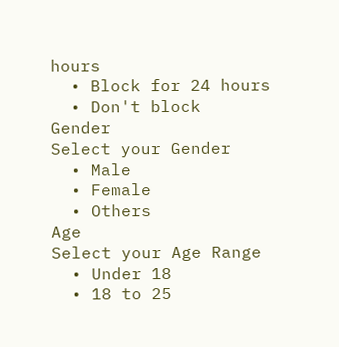hours
  • Block for 24 hours
  • Don't block
Gender
Select your Gender
  • Male
  • Female
  • Others
Age
Select your Age Range
  • Under 18
  • 18 to 25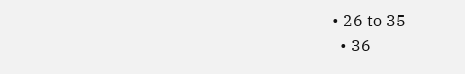• 26 to 35
  • 36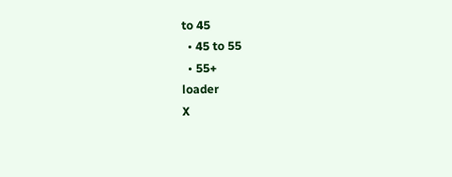to 45
  • 45 to 55
  • 55+
loader
X